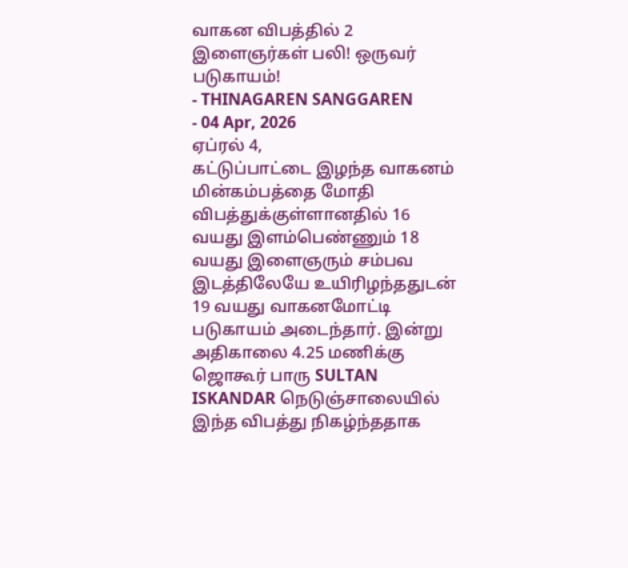வாகன விபத்தில் 2 இளைஞர்கள் பலி! ஒருவர் படுகாயம்!
- THINAGAREN SANGGAREN
- 04 Apr, 2026
ஏப்ரல் 4,
கட்டுப்பாட்டை இழந்த வாகனம் மின்கம்பத்தை மோதி விபத்துக்குள்ளானதில் 16 வயது இளம்பெண்ணும் 18 வயது இளைஞரும் சம்பவ இடத்திலேயே உயிரிழந்ததுடன் 19 வயது வாகனமோட்டி படுகாயம் அடைந்தார். இன்று அதிகாலை 4.25 மணிக்கு ஜொகூர் பாரு SULTAN ISKANDAR நெடுஞ்சாலையில் இந்த விபத்து நிகழ்ந்ததாக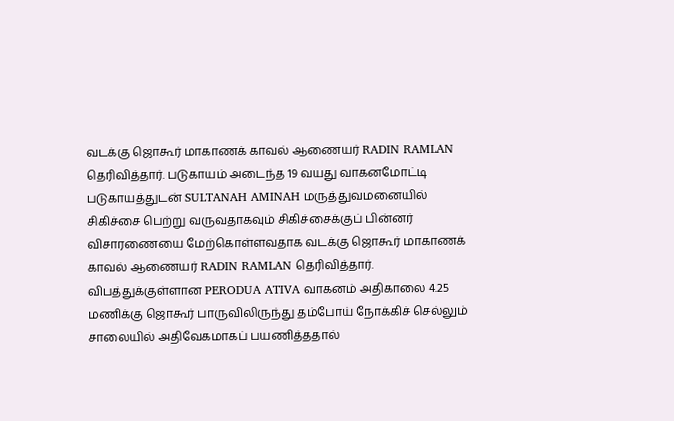வடக்கு ஜொகூர் மாகாணக் காவல் ஆணையர் RADIN RAMLAN தெரிவித்தார். படுகாயம் அடைந்த 19 வயது வாகனமோட்டி படுகாயத்துடன் SULTANAH AMINAH மருத்துவமனையில் சிகிச்சை பெற்று வருவதாகவும் சிகிச்சைக்குப் பின்னர் விசாரணையை மேற்கொள்ளவதாக வடக்கு ஜொகூர் மாகாணக் காவல் ஆணையர் RADIN RAMLAN தெரிவித்தார்.
விபத்துக்குள்ளான PERODUA ATIVA வாகனம் அதிகாலை 4.25 மணிக்கு ஜொகூர் பாருவிலிருந்து தம்போய் நோக்கிச் செல்லும் சாலையில் அதிவேகமாகப் பயணித்ததால்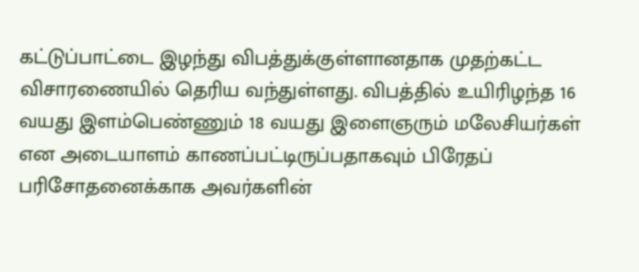கட்டுப்பாட்டை இழந்து விபத்துக்குள்ளானதாக முதற்கட்ட விசாரணையில் தெரிய வந்துள்ளது. விபத்தில் உயிரிழந்த 16 வயது இளம்பெண்ணும் 18 வயது இளைஞரும் மலேசியர்கள் என அடையாளம் காணப்பட்டிருப்பதாகவும் பிரேதப் பரிசோதனைக்காக அவர்களின்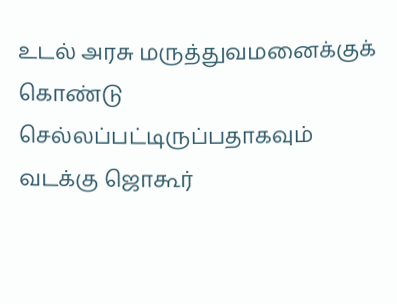உடல் அரசு மருத்துவமனைக்குக் கொண்டு செல்லப்பட்டிருப்பதாகவும் வடக்கு ஜொகூர்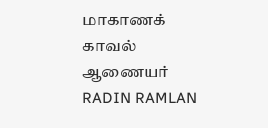மாகாணக் காவல் ஆணையர் RADIN RAMLAN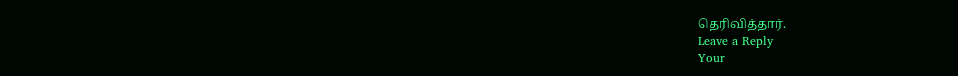தெரிவித்தார்.
Leave a Reply
Your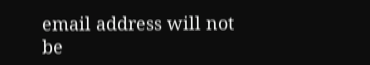email address will not be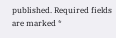published. Required fields are marked *